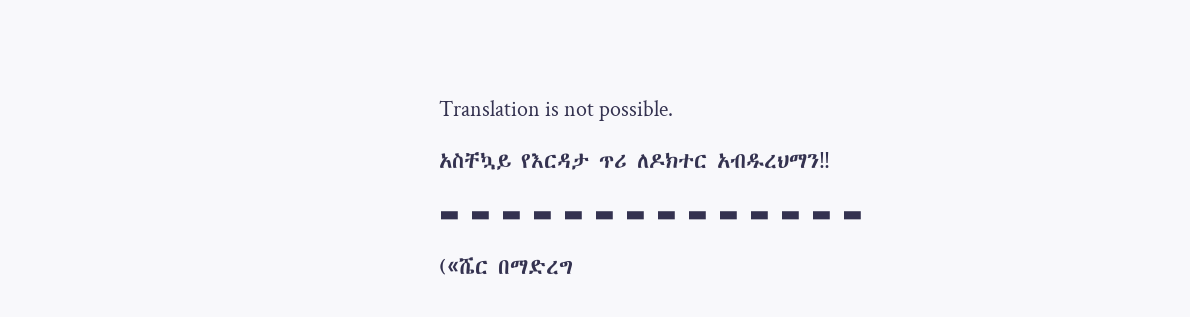Translation is not possible.

አስቸኳይ የእርዳታ ጥሪ ለዶክተር አብዱረህማን‼

▬ ▬ ▬ ▬ ▬ ▬ ▬ ▬ ▬ ▬ ▬ ▬ ▬ ▬

(«ሼር በማድረግ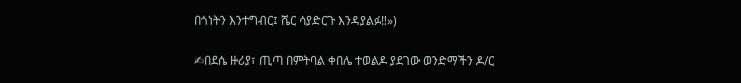በጎነትን እንተግብር፤ ሼር ሳያድርጉ እንዳያልፉ‼»)

✍በደሴ ዙሪያ፣ ጢጣ በምትባል ቀበሌ ተወልዶ ያደገው ወንድማችን ዶ/ር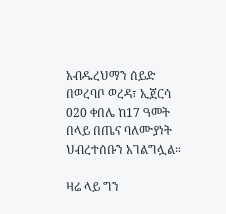አብዱረህማን ሰይድ በወረባቦ ወረዳ፣ ኢጀርሳ 020 ቀበሌ ከ17 ዓመት በላይ በጤና ባለሙያነት ህብረተሰቡን አገልግሏል።

ዛሬ ላይ ግን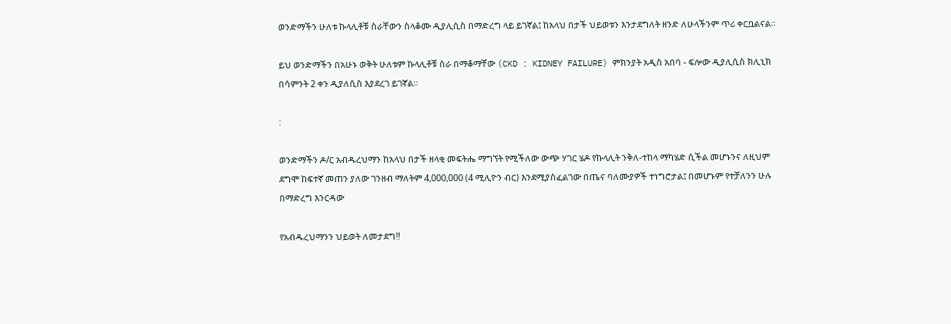ወንድማችን ሁለቱ ኩላሊቶቹ ስራቸውን ስላቆሙ ዲያሊሲስ በማድረግ ላይ ይገኛል፤ ከአላህ በታች ህይወቱን እንታደግለት ዘንድ ለሁላችንም ጥሪ ቀርቧልናል።

ይህ ወንድማችን በአሁኑ ወቅት ሁለቱም ኩላሊቶቹ ስራ በማቆማቸው (CKD : KIDNEY FAILURE) ምክንያት አዲስ አበባ - ፍሎው ዲያሊሲስ ክሊኒክ በሳምንት 2 ቀን ዲያለሲስ እያደረገ ይገኛል።

:

ወንድማችን ዶ/ር አብዱረህማን ከአላህ በታች ዘላቂ መፍትሔ ማግኘት የሚችለው ውጭ ሃገር ሄዶ የኩላሊት ንቅለ-ተከላ ማካሄድ ሲችል መሆኑንና ለዚህም ደግሞ ከፍተኛ መጠን ያለው ገንዘብ ማለትም 4,000,000 (4 ሚሊዮን ብር) እንደሚያስፈልገው በጤና ባለሙያዎች ተነግሮታል፤ በመሆኑም የተቻለንን ሁሉ በማድረግ እንርዳው

የአብዱረህማንን ህይወት ለመታደግ‼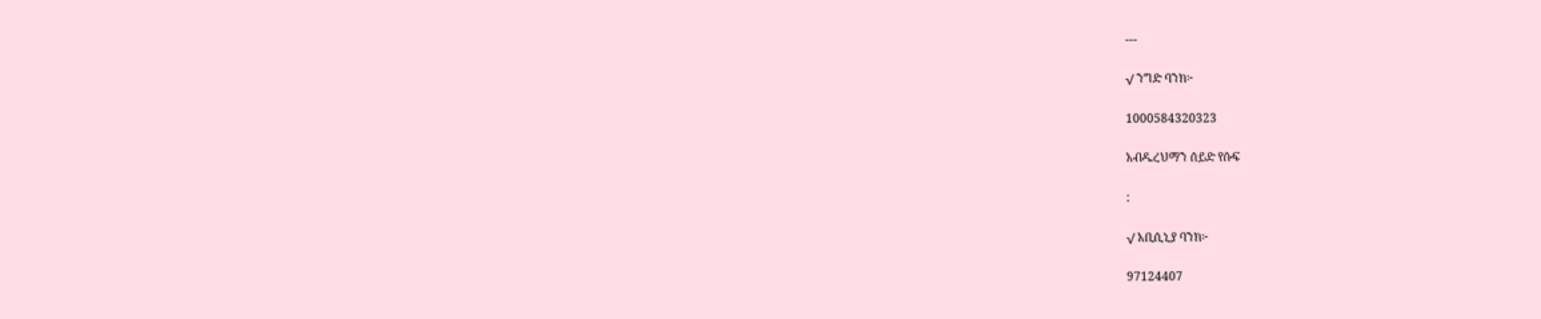---

√ ንግድ ባንክ፦

1000584320323

አብዱረህማን ሰይድ የሱፍ

:

√ አቢሲኒያ ባንክ፦

97124407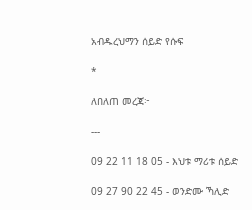አብዱረህማን ሰይድ የሱፍ

*

ለበለጠ መረጃ፦

---

09 22 11 18 05 - እህቱ ማሪቱ ሰይድ

09 27 90 22 45 - ወንድሙ ኻሊድ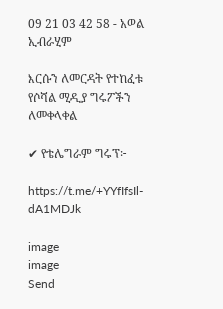09 21 03 42 58 - አወል ኢብራሂም

እርሱን ለመርዳት የተከፈቱ የሶሻል ሚዲያ ግሩፖችን ለመቀላቀል

✔ የቴሌግራም ግሩፕ፦

https://t.me/+YYfIfsIl-dA1MDJk

image
image
Send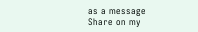as a message
Share on my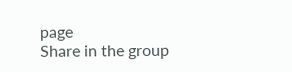page
Share in the group